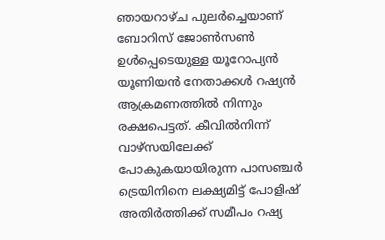ഞായറാഴ്ച പുലർച്ചെയാണ് ബോറിസ് ജോൺസൺ ഉൾപ്പെടെയുള്ള യൂറോപ്യൻ യൂണിയൻ നേതാക്കൾ റഷ്യൻ ആക്രമണത്തിൽ നിന്നും രക്ഷപെട്ടത്. കീവിൽനിന്ന് വാഴ്സയിലേക്ക് പോകുകയായിരുന്ന പാസഞ്ചർ ട്രെയിനിനെ ലക്ഷ്യമിട്ട് പോളിഷ് അതിർത്തിക്ക് സമീപം റഷ്യ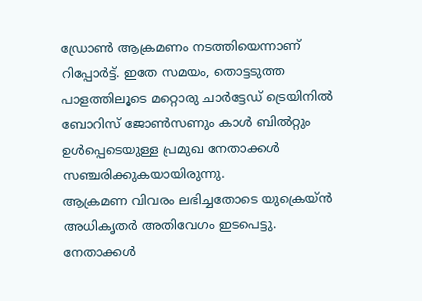ഡ്രോൺ ആക്രമണം നടത്തിയെന്നാണ് റിപ്പോർട്ട്. ഇതേ സമയം, തൊട്ടടുത്ത പാളത്തിലൂടെ മറ്റൊരു ചാർട്ടേഡ് ട്രെയിനിൽ ബോറിസ് ജോൺസണും കാൾ ബിൽറ്റും ഉൾപ്പെടെയുള്ള പ്രമുഖ നേതാക്കൾ സഞ്ചരിക്കുകയായിരുന്നു.
ആക്രമണ വിവരം ലഭിച്ചതോടെ യുക്രെയ്ൻ അധികൃതർ അതിവേഗം ഇടപെട്ടു. നേതാക്കൾ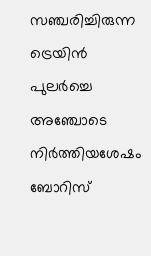സഞ്ചരിച്ചിരുന്ന ട്രെയിൻ പുലർച്ചെ അഞ്ചോടെ നിർത്തിയശേഷം ബോറിസ്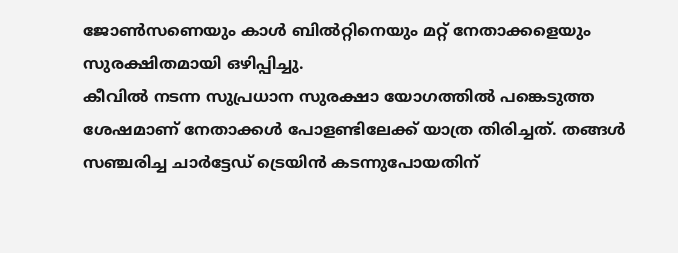ജോൺസണെയും കാൾ ബിൽറ്റിനെയും മറ്റ് നേതാക്കളെയും സുരക്ഷിതമായി ഒഴിപ്പിച്ചു.
കീവിൽ നടന്ന സുപ്രധാന സുരക്ഷാ യോഗത്തിൽ പങ്കെടുത്ത ശേഷമാണ് നേതാക്കൾ പോളണ്ടിലേക്ക് യാത്ര തിരിച്ചത്. തങ്ങൾ സഞ്ചരിച്ച ചാർട്ടേഡ് ട്രെയിൻ കടന്നുപോയതിന്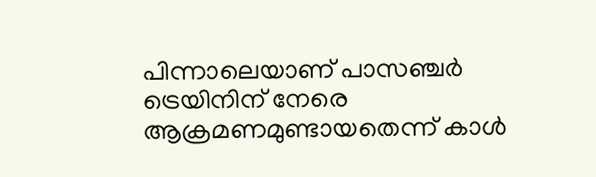പിന്നാലെയാണ് പാസഞ്ചർ ട്രെയിനിന് നേരെ ആക്രമണമുണ്ടായതെന്ന് കാൾ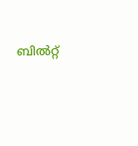ബിൽറ്റ്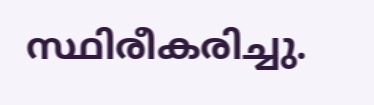സ്ഥിരീകരിച്ചു.